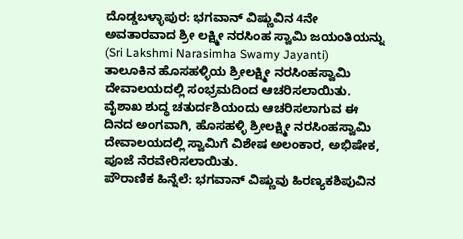ದೊಡ್ಡಬಳ್ಳಾಪುರ: ಭಗವಾನ್ ವಿಷ್ಣುವಿನ 4ನೇ ಅವತಾರವಾದ ಶ್ರೀ ಲಕ್ಷ್ಮೀ ನರಸಿಂಹ ಸ್ವಾಮಿ ಜಯಂತಿಯನ್ನು (Sri Lakshmi Narasimha Swamy Jayanti) ತಾಲೂಕಿನ ಹೊಸಹಳ್ಳಿಯ ಶ್ರೀಲಕ್ಷ್ಮೀ ನರಸಿಂಹಸ್ವಾಮಿ ದೇವಾಲಯದಲ್ಲಿ ಸಂಭ್ರಮದಿಂದ ಆಚರಿಸಲಾಯಿತು.
ವೈಶಾಖ ಶುದ್ಧ ಚತುರ್ದಶಿಯಂದು ಆಚರಿಸಲಾಗುವ ಈ ದಿನದ ಅಂಗವಾಗಿ, ಹೊಸಹಳ್ಳಿ ಶ್ರೀಲಕ್ಷ್ಮೀ ನರಸಿಂಹಸ್ವಾಮಿ ದೇವಾಲಯದಲ್ಲಿ ಸ್ವಾಮಿಗೆ ವಿಶೇಷ ಅಲಂಕಾರ, ಅಭಿಷೇಕ, ಪೂಜೆ ನೆರವೇರಿಸಲಾಯಿತು.
ಪೌರಾಣಿಕ ಹಿನ್ನೆಲೆ: ಭಗವಾನ್ ವಿಷ್ಣುವು ಹಿರಣ್ಯಕಶಿಪುವಿನ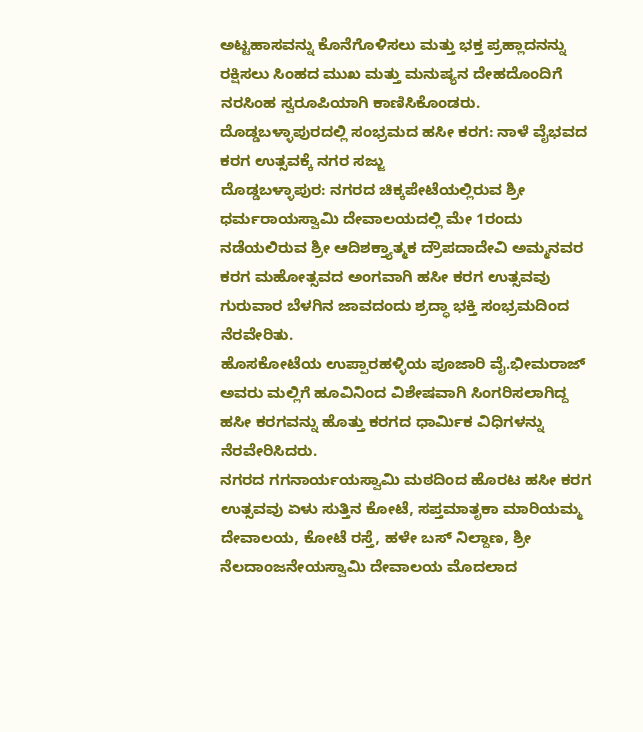ಅಟ್ಟಹಾಸವನ್ನು ಕೊನೆಗೊಳಿಸಲು ಮತ್ತು ಭಕ್ತ ಪ್ರಹ್ಲಾದನನ್ನು ರಕ್ಷಿಸಲು ಸಿಂಹದ ಮುಖ ಮತ್ತು ಮನುಷ್ಯನ ದೇಹದೊಂದಿಗೆ ನರಸಿಂಹ ಸ್ವರೂಪಿಯಾಗಿ ಕಾಣಿಸಿಕೊಂಡರು.
ದೊಡ್ಡಬಳ್ಳಾಪುರದಲ್ಲಿ ಸಂಭ್ರಮದ ಹಸೀ ಕರಗ: ನಾಳೆ ವೈಭವದ ಕರಗ ಉತ್ಸವಕ್ಕೆ ನಗರ ಸಜ್ಜು
ದೊಡ್ಡಬಳ್ಳಾಪುರ: ನಗರದ ಚಿಕ್ಕಪೇಟೆಯಲ್ಲಿರುವ ಶ್ರೀ ಧರ್ಮರಾಯಸ್ವಾಮಿ ದೇವಾಲಯದಲ್ಲಿ ಮೇ 1ರಂದು ನಡೆಯಲಿರುವ ಶ್ರೀ ಆದಿಶಕ್ತ್ಯಾತ್ಮಕ ದ್ರೌಪದಾದೇವಿ ಅಮ್ಮನವರ ಕರಗ ಮಹೋತ್ಸವದ ಅಂಗವಾಗಿ ಹಸೀ ಕರಗ ಉತ್ಸವವು ಗುರುವಾರ ಬೆಳಗಿನ ಜಾವದಂದು ಶ್ರದ್ಧಾ ಭಕ್ತಿ ಸಂಭ್ರಮದಿಂದ ನೆರವೇರಿತು.
ಹೊಸಕೋಟೆಯ ಉಪ್ಪಾರಹಳ್ಳಿಯ ಪೂಜಾರಿ ವೈ.ಭೀಮರಾಜ್ ಅವರು ಮಲ್ಲಿಗೆ ಹೂವಿನಿಂದ ವಿಶೇಷವಾಗಿ ಸಿಂಗರಿಸಲಾಗಿದ್ದ ಹಸೀ ಕರಗವನ್ನು ಹೊತ್ತು ಕರಗದ ಧಾರ್ಮಿಕ ವಿಧಿಗಳನ್ನು ನೆರವೇರಿಸಿದರು.
ನಗರದ ಗಗನಾರ್ಯಯಸ್ವಾಮಿ ಮಠದಿಂದ ಹೊರಟ ಹಸೀ ಕರಗ ಉತ್ಸವವು ಏಳು ಸುತ್ತಿನ ಕೋಟೆ, ಸಪ್ತಮಾತೃಕಾ ಮಾರಿಯಮ್ಮ ದೇವಾಲಯ, ಕೋಟೆ ರಸ್ತೆ, ಹಳೇ ಬಸ್ ನಿಲ್ದಾಣ, ಶ್ರೀ ನೆಲದಾಂಜನೇಯಸ್ವಾಮಿ ದೇವಾಲಯ ಮೊದಲಾದ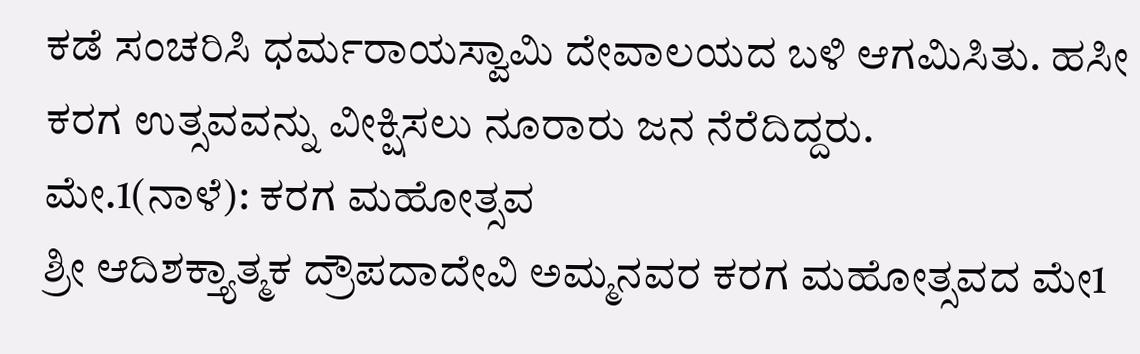ಕಡೆ ಸಂಚರಿಸಿ ಧರ್ಮರಾಯಸ್ವಾಮಿ ದೇವಾಲಯದ ಬಳಿ ಆಗಮಿಸಿತು. ಹಸೀ ಕರಗ ಉತ್ಸವವನ್ನು ವೀಕ್ಷಿಸಲು ನೂರಾರು ಜನ ನೆರೆದಿದ್ದರು.
ಮೇ.1(ನಾಳೆ): ಕರಗ ಮಹೋತ್ಸವ
ಶ್ರೀ ಆದಿಶಕ್ತ್ಯಾತ್ಮಕ ದ್ರೌಪದಾದೇವಿ ಅಮ್ಮನವರ ಕರಗ ಮಹೋತ್ಸವದ ಮೇ1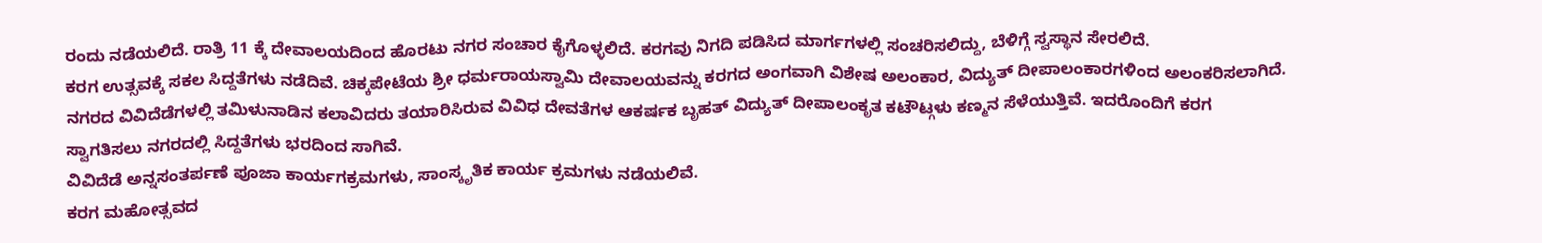ರಂದು ನಡೆಯಲಿದೆ. ರಾತ್ರಿ 11 ಕ್ಕೆ ದೇವಾಲಯದಿಂದ ಹೊರಟು ನಗರ ಸಂಚಾರ ಕೈಗೊಳ್ಳಲಿದೆ. ಕರಗವು ನಿಗದಿ ಪಡಿಸಿದ ಮಾರ್ಗಗಳಲ್ಲಿ ಸಂಚರಿಸಲಿದ್ದು, ಬೆಳಿಗ್ಗೆ ಸ್ವಸ್ಥಾನ ಸೇರಲಿದೆ.
ಕರಗ ಉತ್ಸವಕ್ಕೆ ಸಕಲ ಸಿದ್ದತೆಗಳು ನಡೆದಿವೆ. ಚಿಕ್ಕಪೇಟೆಯ ಶ್ರೀ ಧರ್ಮರಾಯಸ್ವಾಮಿ ದೇವಾಲಯವನ್ನು ಕರಗದ ಅಂಗವಾಗಿ ವಿಶೇಷ ಅಲಂಕಾರ, ವಿದ್ಯುತ್ ದೀಪಾಲಂಕಾರಗಳಿಂದ ಅಲಂಕರಿಸಲಾಗಿದೆ.
ನಗರದ ವಿವಿದೆಡೆಗಳಲ್ಲಿ ತಮಿಳುನಾಡಿನ ಕಲಾವಿದರು ತಯಾರಿಸಿರುವ ವಿವಿಧ ದೇವತೆಗಳ ಆಕರ್ಷಕ ಬೃಹತ್ ವಿದ್ಯುತ್ ದೀಪಾಲಂಕೃತ ಕಟೌಟ್ಗಳು ಕಣ್ಮನ ಸೆಳೆಯುತ್ತಿವೆ. ಇದರೊಂದಿಗೆ ಕರಗ ಸ್ವಾಗತಿಸಲು ನಗರದಲ್ಲಿ ಸಿದ್ದತೆಗಳು ಭರದಿಂದ ಸಾಗಿವೆ.
ವಿವಿದೆಡೆ ಅನ್ನಸಂತರ್ಪಣೆ ಪೂಜಾ ಕಾರ್ಯಗಕ್ರಮಗಳು, ಸಾಂಸ್ಕೃತಿಕ ಕಾರ್ಯ ಕ್ರಮಗಳು ನಡೆಯಲಿವೆ.
ಕರಗ ಮಹೋತ್ಸವದ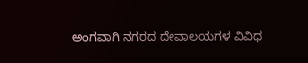ಅಂಗವಾಗಿ ನಗರದ ದೇವಾಲಯಗಳ ವಿವಿಧ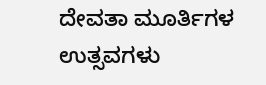ದೇವತಾ ಮೂರ್ತಿಗಳ ಉತ್ಸವಗಳು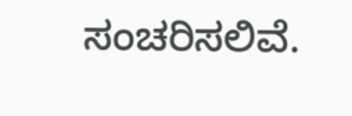ಸಂಚರಿಸಲಿವೆ.